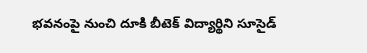భవనంపై నుంచి దూకి బీటెక్ విద్యార్థిని సూసైడ్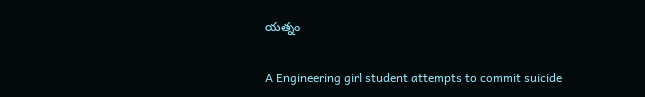యత్నం

A Engineering girl student attempts to commit suicide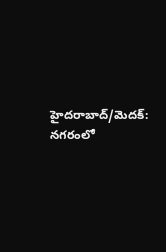హైదరాబాద్/మెదక్: నగరంలో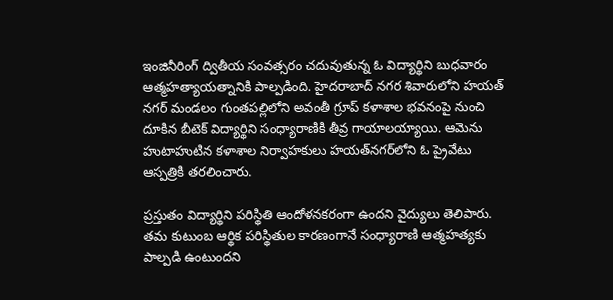ఇంజినీరింగ్ ద్వితీయ సంవత్సరం చదువుతున్న ఓ విద్యార్థిని బుధవారం ఆత్మహత్యాయత్నానికి పాల్పడింది. హైదరాబాద్ నగర శివారులోని హయత్ నగర్ మండలం గుంతపల్లిలోని అవంతీ గ్రూప్ కళాశాల భవనంపై నుంచి దూకిన బీటెక్ విద్యార్థిని సంధ్యారాణికి తీవ్ర గాయాలయ్యాయి. ఆమెను హుటాహుటిన కళాశాల నిర్వాహకులు హయత్‌నగర్‌లోని ఓ ప్రైవేటు ఆస్పత్రికి తరలించారు.

ప్రస్తుతం విద్యార్థిని పరిస్థితి ఆందోళనకరంగా ఉందని వైద్యులు తెలిపారు. తమ కుటుంబ ఆర్థిక పరిస్థితుల కారణంగానే సంధ్యారాణి ఆత్మహత్యకు పాల్పడి ఉంటుందని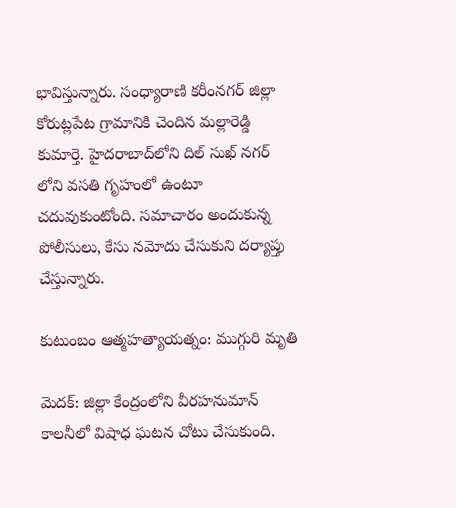భావిస్తున్నారు. సంధ్యారాణి కరీంనగర్ జిల్లా కోరుట్లపేట గ్రామానికి చెందిన మల్లారెడ్డి కుమార్తె. హైదరాబాద్‌లోని దిల్ సుఖ్ నగర్ లోని వసతి గృహంలో ఉంటూ చదువుకుంటోంది. సమాచారం అందుకున్న పోలీసులు, కేసు నమోదు చేసుకుని దర్యాప్తు చేస్తున్నారు.

కుటుంబం ఆత్మహత్యాయత్నం: ముగ్గురి మృతి

మెదక్: జిల్లా కేంద్రంలోని వీరహనుమాన్ కాలనీలో విషాధ ఘటన చోటు చేసుకుంది.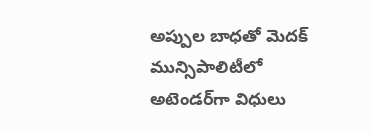అప్పుల బాధతో మెదక్ మున్సిపాలిటీలో అటెండర్‌గా విధులు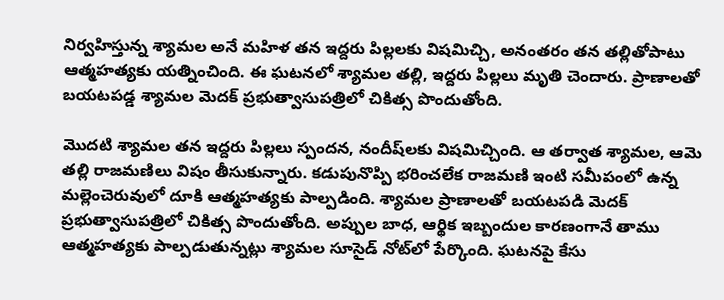నిర్వహిస్తున్న శ్యామల అనే మహిళ తన ఇద్దరు పిల్లలకు విషమిచ్చి, అనంతరం తన తల్లితోపాటు ఆత్మహత్యకు యత్నించింది. ఈ ఘటనలో శ్యామల తల్లి, ఇద్దరు పిల్లలు మృతి చెందారు. ప్రాణాలతో బయటపడ్డ శ్యామల మెదక్ ప్రభుత్వాసుపత్రిలో చికిత్స పొందుతోంది.

మొదటి శ్యామల తన ఇద్దరు పిల్లలు స్పందన, నందీష్‌లకు విషమిచ్చింది. ఆ తర్వాత శ్యామల, ఆమె తల్లి రాజమణిలు విషం తీసుకున్నారు. కడుపునొప్పి భరించలేక రాజమణి ఇంటి సమీపంలో ఉన్న మల్లెంచెరువులో దూకి ఆత్మహత్యకు పాల్పడింది. శ్యామల ప్రాణాలతో బయటపడి మెదక్ ప్రభుత్వాసుపత్రిలో చికిత్స పొందుతోంది. అప్పుల బాధ, ఆర్థిక ఇబ్బందుల కారణంగానే తాము ఆత్మహత్యకు పాల్పడుతున్నట్లు శ్యామల సూసైడ్ నోట్‌లో పేర్కొంది. ఘటనపై కేసు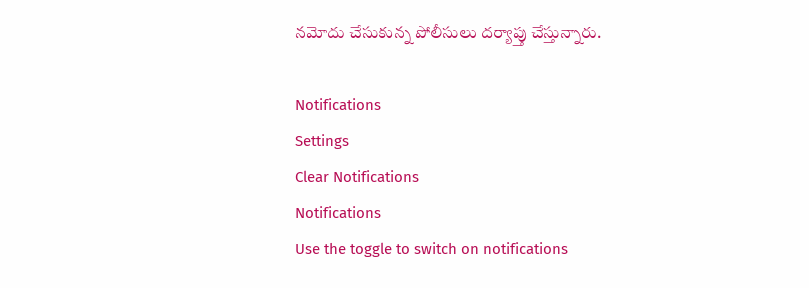నమోదు చేసుకున్న పోలీసులు దర్యాప్తు చేస్తున్నారు.

Notifications
Settings
Clear Notifications
Notifications
Use the toggle to switch on notifications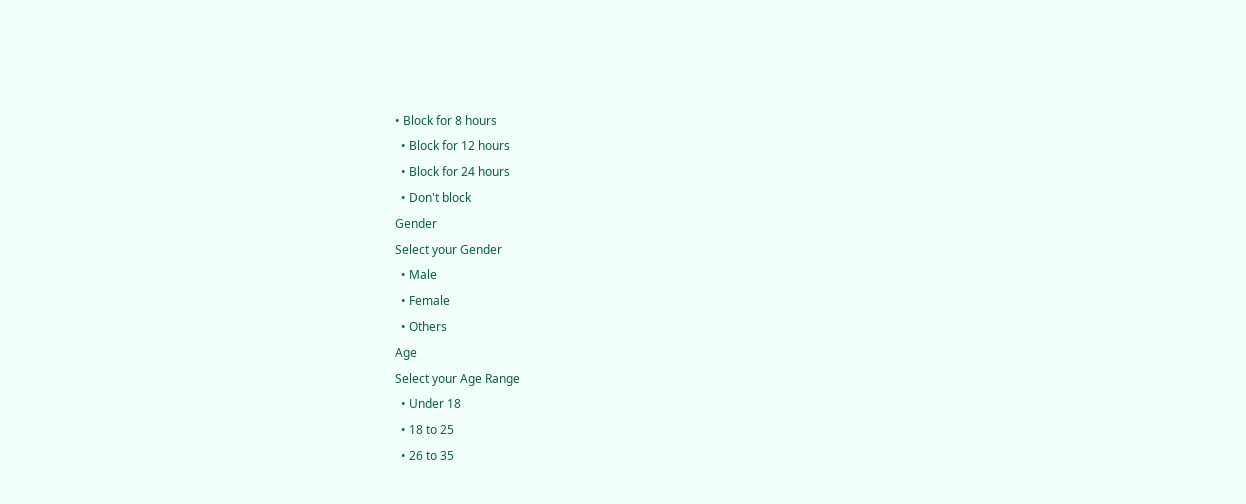• Block for 8 hours
  • Block for 12 hours
  • Block for 24 hours
  • Don't block
Gender
Select your Gender
  • Male
  • Female
  • Others
Age
Select your Age Range
  • Under 18
  • 18 to 25
  • 26 to 35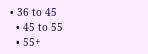• 36 to 45
  • 45 to 55
  • 55+